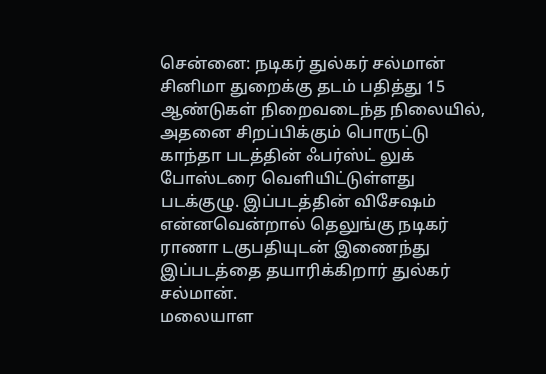சென்னை: நடிகர் துல்கர் சல்மான் சினிமா துறைக்கு தடம் பதித்து 15 ஆண்டுகள் நிறைவடைந்த நிலையில், அதனை சிறப்பிக்கும் பொருட்டு காந்தா படத்தின் ஃபர்ஸ்ட் லுக் போஸ்டரை வெளியிட்டுள்ளது படக்குழு. இப்படத்தின் விசேஷம் என்னவென்றால் தெலுங்கு நடிகர் ராணா டகுபதியுடன் இணைந்து இப்படத்தை தயாரிக்கிறார் துல்கர் சல்மான்.
மலையாள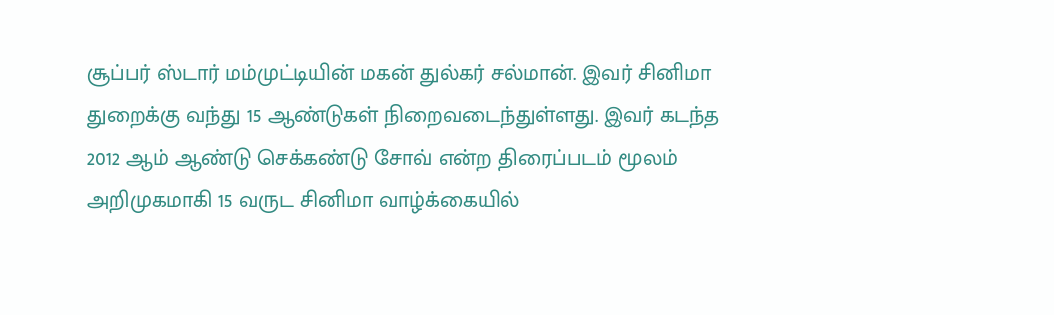சூப்பர் ஸ்டார் மம்முட்டியின் மகன் துல்கர் சல்மான். இவர் சினிமா துறைக்கு வந்து 15 ஆண்டுகள் நிறைவடைந்துள்ளது. இவர் கடந்த 2012 ஆம் ஆண்டு செக்கண்டு சோவ் என்ற திரைப்படம் மூலம் அறிமுகமாகி 15 வருட சினிமா வாழ்க்கையில்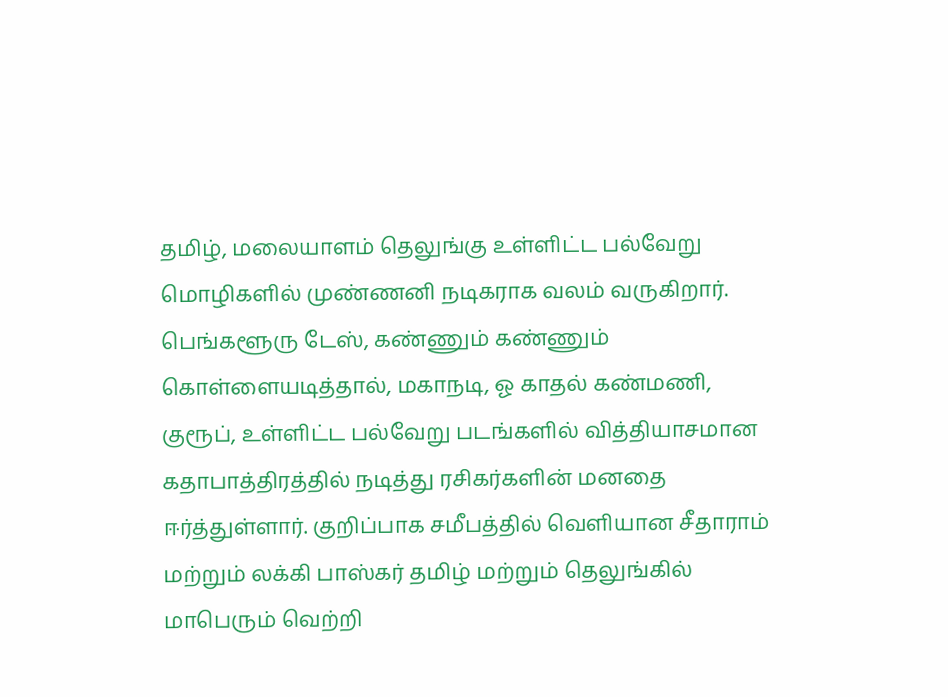தமிழ், மலையாளம் தெலுங்கு உள்ளிட்ட பல்வேறு மொழிகளில் முண்ணனி நடிகராக வலம் வருகிறார்.
பெங்களூரு டேஸ், கண்ணும் கண்ணும் கொள்ளையடித்தால், மகாநடி, ஓ காதல் கண்மணி, குரூப், உள்ளிட்ட பல்வேறு படங்களில் வித்தியாசமான கதாபாத்திரத்தில் நடித்து ரசிகர்களின் மனதை ஈர்த்துள்ளார். குறிப்பாக சமீபத்தில் வெளியான சீதாராம் மற்றும் லக்கி பாஸ்கர் தமிழ் மற்றும் தெலுங்கில் மாபெரும் வெற்றி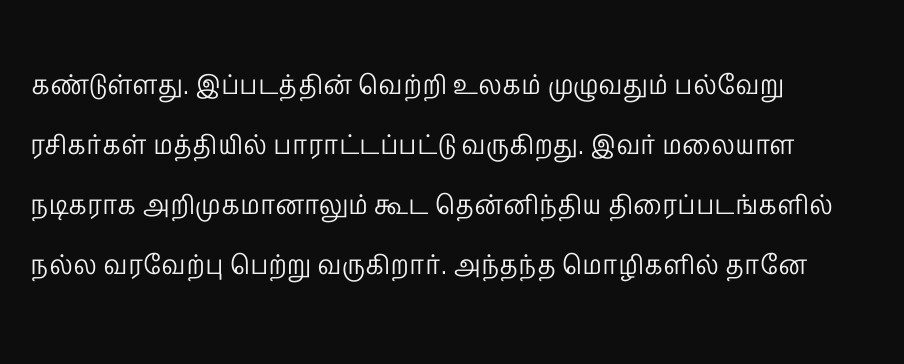கண்டுள்ளது. இப்படத்தின் வெற்றி உலகம் முழுவதும் பல்வேறு ரசிகர்கள் மத்தியில் பாராட்டப்பட்டு வருகிறது. இவர் மலையாள நடிகராக அறிமுகமானாலும் கூட தென்னிந்திய திரைப்படங்களில் நல்ல வரவேற்பு பெற்று வருகிறார். அந்தந்த மொழிகளில் தானே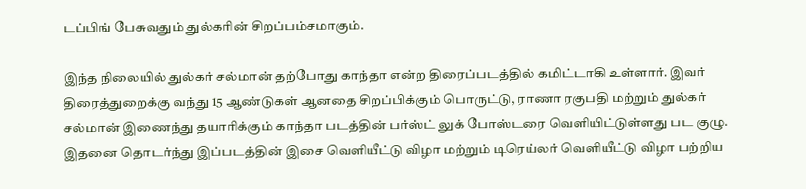டப்பிங் பேசுவதும் துல்கரின் சிறப்பம்சமாகும்.

இந்த நிலையில் துல்கர் சல்மான் தற்போது காந்தா என்ற திரைப்படத்தில் கமிட்டாகி உள்ளார். இவர் திரைத்துறைக்கு வந்து 15 ஆண்டுகள் ஆனதை சிறப்பிக்கும் பொருட்டு, ராணா ரகுபதி மற்றும் துல்கர் சல்மான் இணைந்து தயாரிக்கும் காந்தா படத்தின் பர்ஸ்ட் லுக் போஸ்டரை வெளியிட்டுள்ளது பட குழு. இதனை தொடர்ந்து இப்படத்தின் இசை வெளியீட்டு விழா மற்றும் டிரெய்லர் வெளியீட்டு விழா பற்றிய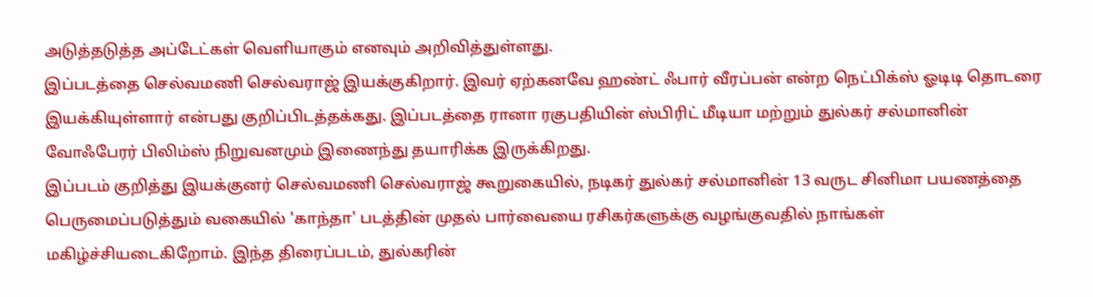அடுத்தடுத்த அப்டேட்கள் வெளியாகும் எனவும் அறிவித்துள்ளது.
இப்படத்தை செல்வமணி செல்வராஜ் இயக்குகிறார். இவர் ஏற்கனவே ஹண்ட் ஃபார் வீரப்பன் என்ற நெட்பிக்ஸ் ஓடிடி தொடரை இயக்கியுள்ளார் என்பது குறிப்பிடத்தக்கது. இப்படத்தை ரானா ரகுபதியின் ஸ்பிரிட் மீடியா மற்றும் துல்கர் சல்மானின் வோஃபேரர் பிலிம்ஸ் நிறுவனமும் இணைந்து தயாரிக்க இருக்கிறது.
இப்படம் குறித்து இயக்குனர் செல்வமணி செல்வராஜ் கூறுகையில், நடிகர் துல்கர் சல்மானின் 13 வருட சினிமா பயணத்தை பெருமைப்படுத்தும் வகையில் 'காந்தா' படத்தின் முதல் பார்வையை ரசிகர்களுக்கு வழங்குவதில் நாங்கள் மகிழ்ச்சியடைகிறோம். இந்த திரைப்படம், துல்கரின்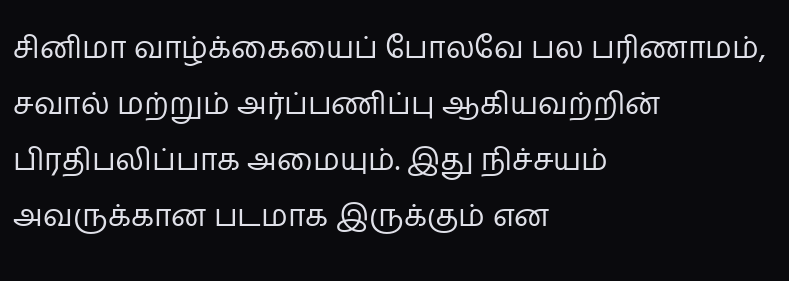சினிமா வாழ்க்கையைப் போலவே பல பரிணாமம், சவால் மற்றும் அர்ப்பணிப்பு ஆகியவற்றின் பிரதிபலிப்பாக அமையும். இது நிச்சயம் அவருக்கான படமாக இருக்கும் என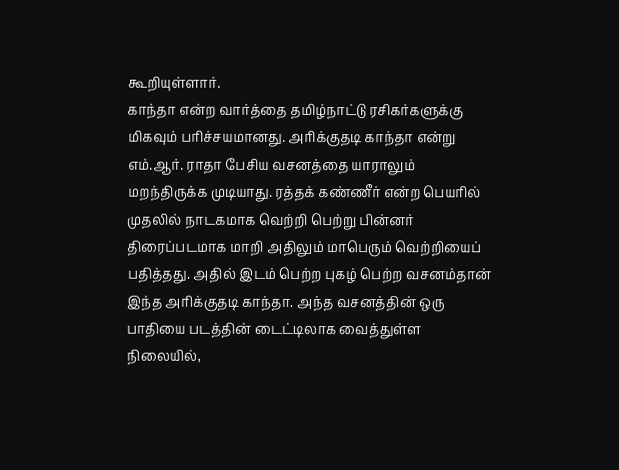கூறியுள்ளார்.
காந்தா என்ற வார்த்தை தமிழ்நாட்டு ரசிகர்களுக்கு மிகவும் பரிச்சயமானது. அரிக்குதடி காந்தா என்று எம்.ஆர். ராதா பேசிய வசனத்தை யாராலும் மறந்திருக்க முடியாது. ரத்தக் கண்ணீர் என்ற பெயரில் முதலில் நாடகமாக வெற்றி பெற்று பின்னர் திரைப்படமாக மாறி அதிலும் மாபெரும் வெற்றியைப் பதித்தது. அதில் இடம் பெற்ற புகழ் பெற்ற வசனம்தான் இந்த அரிக்குதடி காந்தா. அந்த வசனத்தின் ஒரு பாதியை படத்தின் டைட்டிலாக வைத்துள்ள நிலையில்,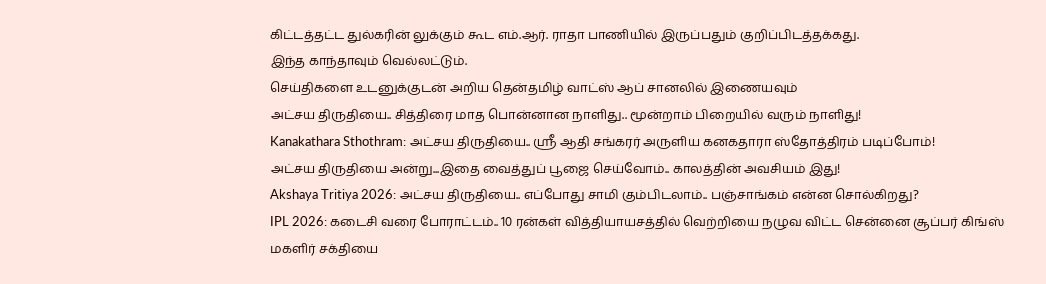கிட்டத்தட்ட துல்கரின் லுக்கும் கூட எம்.ஆர். ராதா பாணியில் இருப்பதும் குறிப்பிடத்தக்கது.
இந்த காந்தாவும் வெல்லட்டும்.
செய்திகளை உடனுக்குடன் அறிய தென்தமிழ் வாட்ஸ் ஆப் சானலில் இணையவும்
அட்சய திருதியை.. சித்திரை மாத பொன்னான நாளிது.. மூன்றாம் பிறையில் வரும் நாளிது!
Kanakathara Sthothram: அட்சய திருதியை.. ஸ்ரீ ஆதி சங்கரர் அருளிய கனகதாரா ஸ்தோத்திரம் படிப்போம்!
அட்சய திருதியை அன்று...இதை வைத்துப் பூஜை செய்வோம்.. காலத்தின் அவசியம் இது!
Akshaya Tritiya 2026: அட்சய திருதியை.. எப்போது சாமி கும்பிடலாம்.. பஞ்சாங்கம் என்ன சொல்கிறது?
IPL 2026: கடைசி வரை போராட்டம்.. 10 ரன்கள் வித்தியாயசத்தில் வெற்றியை நழுவ விட்ட சென்னை சூப்பர் கிங்ஸ்
மகளிர் சக்தியை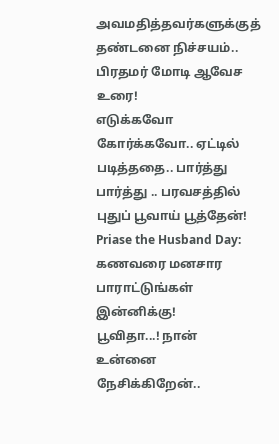அவமதித்தவர்களுக்குத் தண்டனை நிச்சயம்.. பிரதமர் மோடி ஆவேச உரை!
எடுக்கவோ கோர்க்கவோ.. ஏட்டில் படித்ததை.. பார்த்து பார்த்து .. பரவசத்தில் புதுப் பூவாய் பூத்தேன்!
Priase the Husband Day: கணவரை மனசார பாராட்டுங்கள் இன்னிக்கு!
பூவிதா...! நான் உன்னை நேசிக்கிறேன்..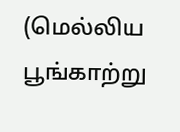(மெல்லிய பூங்காற்று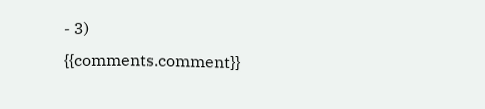- 3)
{{comments.comment}}